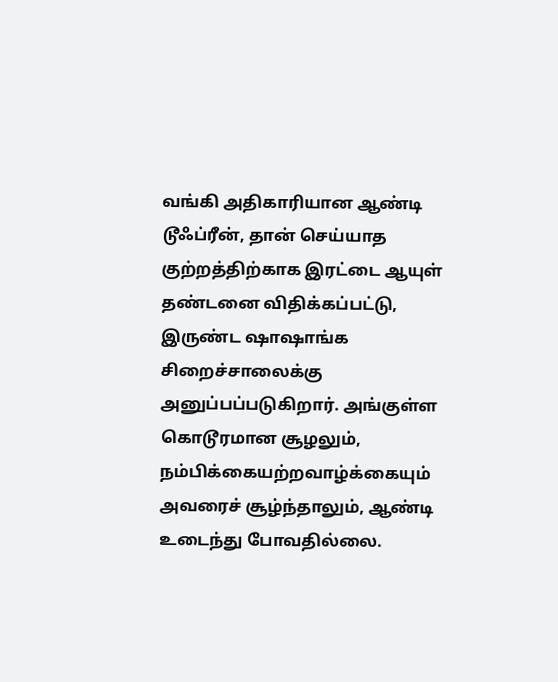வங்கி அதிகாரியான ஆண்டி டூஃப்ரீன், தான் செய்யாத குற்றத்திற்காக இரட்டை ஆயுள் தண்டனை விதிக்கப்பட்டு, இருண்ட ஷாஷாங்க சிறைச்சாலைக்கு அனுப்பப்படுகிறார். அங்குள்ள கொடூரமான சூழலும், நம்பிக்கையற்றவாழ்க்கையும் அவரைச் சூழ்ந்தாலும், ஆண்டி உடைந்து போவதில்லை.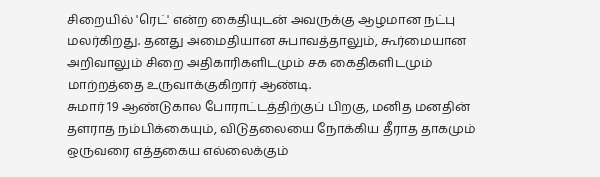சிறையில் 'ரெட்' என்ற கைதியுடன் அவருக்கு ஆழமான நட்பு மலர்கிறது. தனது அமைதியான சுபாவத்தாலும், கூர்மையான அறிவாலும் சிறை அதிகாரிகளிடமும் சக கைதிகளிடமும் மாற்றத்தை உருவாக்குகிறார் ஆண்டி.
சுமார் 19 ஆண்டுகால போராட்டத்திற்குப் பிறகு, மனித மனதின் தளராத நம்பிக்கையும், விடுதலையை நோக்கிய தீராத தாகமும் ஒருவரை எத்தகைய எல்லைக்கும்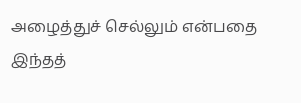அழைத்துச் செல்லும் என்பதை இந்தத்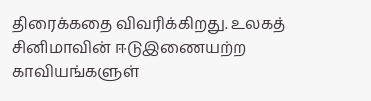திரைக்கதை விவரிக்கிறது. உலகத் சினிமாவின் ஈடுஇணையற்ற காவியங்களுள்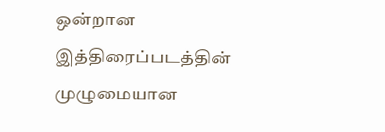ஒன்றான இத்திரைப்படத்தின் முழுமையான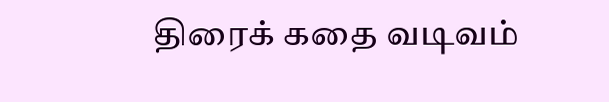திரைக் கதை வடிவம்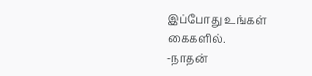இப்போது உங்கள் கைகளில்.
-நாதன்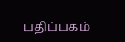பதிப்பகம்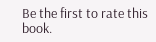Be the first to rate this book.